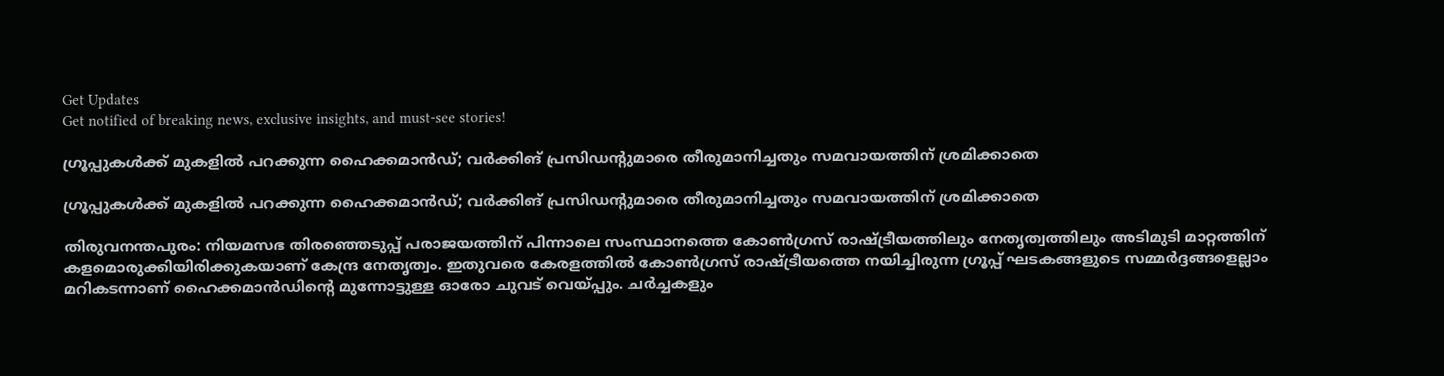Get Updates
Get notified of breaking news, exclusive insights, and must-see stories!

ഗ്രൂപ്പുകൾക്ക് മുകളിൽ പറക്കുന്ന ഹൈക്കമാൻഡ്; വർക്കിങ് പ്രസിഡന്റുമാരെ തീരുമാനിച്ചതും സമവായത്തിന് ശ്രമിക്കാതെ

ഗ്രൂപ്പുകൾക്ക് മുകളിൽ പറക്കുന്ന ഹൈക്കമാൻഡ്; വർക്കിങ് പ്രസിഡന്റുമാരെ തീരുമാനിച്ചതും സമവായത്തിന് ശ്രമിക്കാതെ

തിരുവനന്തപുരം: നിയമസഭ തിരഞ്ഞെടുപ്പ് പരാജയത്തിന് പിന്നാലെ സംസ്ഥാനത്തെ കോൺഗ്രസ് രാഷ്ട്രീയത്തിലും നേതൃത്വത്തിലും അടിമുടി മാറ്റത്തിന് കളമൊരുക്കിയിരിക്കുകയാണ് കേന്ദ്ര നേതൃത്വം. ഇതുവരെ കേരളത്തിൽ കോൺഗ്രസ് രാഷ്ട്രീയത്തെ നയിച്ചിരുന്ന ഗ്രൂപ്പ് ഘടകങ്ങളുടെ സമ്മർദ്ദങ്ങളെല്ലാം മറികടന്നാണ് ഹൈക്കമാൻഡിന്റെ മുന്നോട്ടുള്ള ഓരോ ചുവട് വെയ്പ്പും. ചർച്ചകളും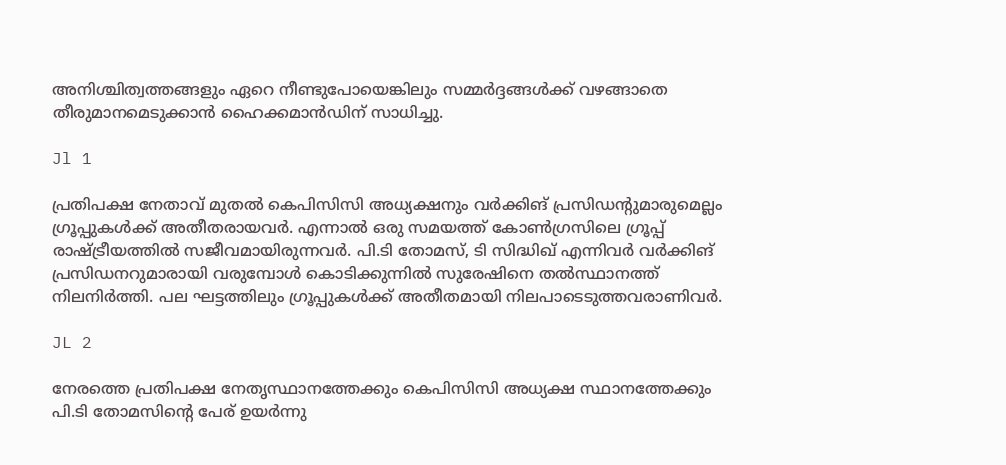അനിശ്ചിത്വത്തങ്ങളും ഏറെ നീണ്ടുപോയെങ്കിലും സമ്മർദ്ദങ്ങൾക്ക് വഴങ്ങാതെ തീരുമാനമെടുക്കാൻ ഹൈക്കമാൻഡിന് സാധിച്ചു.

Jl 1

പ്രതിപക്ഷ നേതാവ് മുതൽ കെപിസിസി അധ്യക്ഷനും വർക്കിങ് പ്രസിഡന്റുമാരുമെല്ലം ഗ്രൂപ്പുകൾക്ക് അതീതരായവർ. എന്നാൽ ഒരു സമയത്ത് കോൺഗ്രസിലെ ഗ്രൂപ്പ് രാഷ്ട്രീയത്തിൽ സജീവമായിരുന്നവർ. പി.ടി തോമസ്, ടി സിദ്ധിഖ് എന്നിവർ വർക്കിങ് പ്രസിഡനറുമാരായി വരുമ്പോൾ കൊടിക്കുന്നിൽ സുരേഷിനെ തൽസ്ഥാനത്ത് നിലനിർത്തി. പല ഘട്ടത്തിലും ഗ്രൂപ്പുകൾക്ക് അതീതമായി നിലപാടെടുത്തവരാണിവർ.

JL 2

നേരത്തെ പ്രതിപക്ഷ നേതൃസ്ഥാനത്തേക്കും കെപിസിസി അധ്യക്ഷ സ്ഥാനത്തേക്കും പി.ടി തോമസിന്റെ പേര് ഉയർന്നു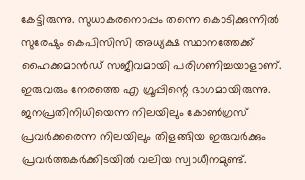കേട്ടിരുന്നു. സുധാകരനൊപ്പം തന്നെ കൊടിക്കുന്നിൽ സുരേഷും കെപിസിസി അധ്യക്ഷ സ്ഥാനത്തേക്ക് ഹൈക്കമാൻഡ് സജീവമായി പരിഗണിച്ചയാളാണ്. ഇരുവരും നേരത്തെ എ ഗ്രൂപ്പിന്റെ ഭാഗമായിരുന്നു. ജനപ്രതിനിധിയെന്ന നിലയിലും കോൺഗ്രസ് പ്രവർക്കരെന്ന നിലയിലും തിളങ്ങിയ ഇരുവർക്കും പ്രവർത്തകർക്കിടയിൽ വലിയ സ്വാധീനമുണ്ട്.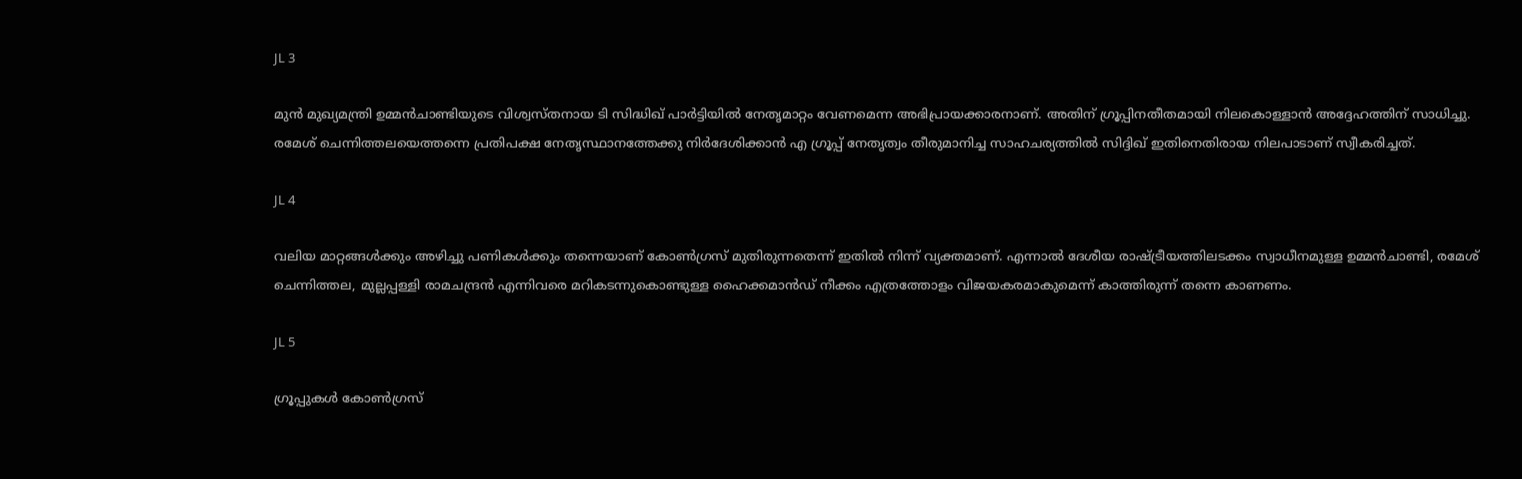JL 3

മുൻ മുഖ്യമന്ത്രി ഉമ്മൻചാണ്ടിയുടെ വിശ്വസ്തനായ ടി സിദ്ധിഖ് പാർട്ടിയിൽ നേതൃമാറ്റം വേണമെന്ന അഭിപ്രായക്കാരനാണ്. അതിന് ഗ്രൂപ്പിനതീതമായി നിലകൊള്ളാൻ അദ്ദേഹത്തിന് സാധിച്ചു. രമേശ് ചെന്നിത്തലയെത്തന്നെ പ്രതിപക്ഷ നേതൃസ്ഥാനത്തേക്കു നിർദേശിക്കാൻ എ ഗ്രൂപ്പ് നേതൃത്വം തീരുമാനിച്ച സാഹചര്യത്തിൽ സിദ്ദിഖ് ഇതിനെതിരായ നിലപാടാണ് സ്വീകരിച്ചത്.

JL 4

വലിയ മാറ്റങ്ങൾക്കും അഴിച്ചു പണികൾക്കും തന്നെയാണ് കോൺഗ്രസ് മുതിരുന്നതെന്ന് ഇതിൽ നിന്ന് വ്യക്തമാണ്. എന്നാൽ ദേശീയ രാഷ്ട്രീയത്തിലടക്കം സ്വാധീനമുള്ള ഉമ്മൻചാണ്ടി, രമേശ് ചെന്നിത്തല, മുല്ലപ്പള്ളി രാമചന്ദ്രൻ എന്നിവരെ മറികടന്നുകൊണ്ടുള്ള ഹൈക്കമാൻഡ് നീക്കം എത്രത്തോളം വിജയകരമാകുമെന്ന് കാത്തിരുന്ന് തന്നെ കാണണം.

JL 5

ഗ്രൂപ്പുകൾ കോൺഗ്രസ്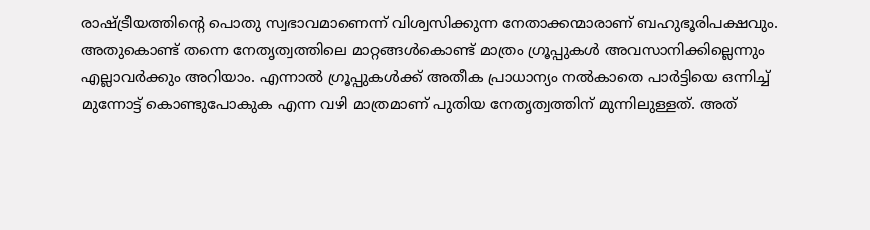രാഷ്ട്രീയത്തിന്റെ പൊതു സ്വഭാവമാണെന്ന് വിശ്വസിക്കുന്ന നേതാക്കന്മാരാണ് ബഹുഭൂരിപക്ഷവും. അതുകൊണ്ട് തന്നെ നേതൃത്വത്തിലെ മാറ്റങ്ങൾകൊണ്ട് മാത്രം ഗ്രൂപ്പുകൾ അവസാനിക്കില്ലെന്നും എല്ലാവർക്കും അറിയാം. എന്നാൽ ഗ്രൂപ്പുകൾക്ക് അതീക പ്രാധാന്യം നൽകാതെ പാർട്ടിയെ ഒന്നിച്ച് മുന്നോട്ട് കൊണ്ടുപോകുക എന്ന വഴി മാത്രമാണ് പുതിയ നേതൃത്വത്തിന് മുന്നിലുള്ളത്. അത്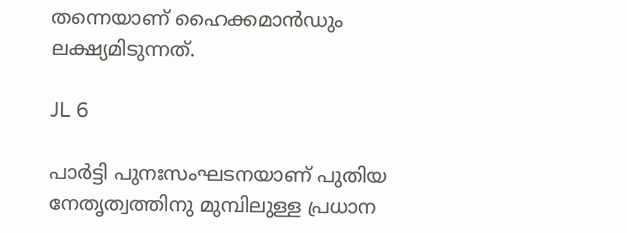തന്നെയാണ് ഹൈക്കമാൻഡും ലക്ഷ്യമിടുന്നത്.

JL 6

പാർട്ടി പുനഃസംഘടനയാണ് പുതിയ നേതൃത്വത്തിനു മുമ്പിലുള്ള പ്രധാന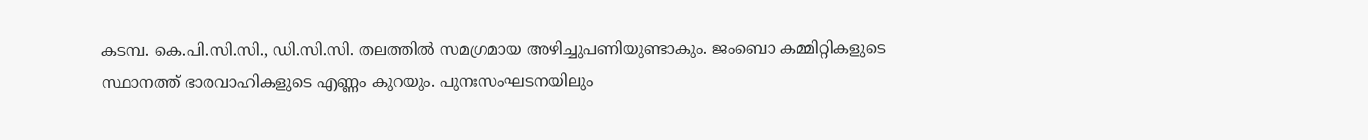കടമ്പ. കെ.പി.സി.സി., ഡി.സി.സി. തലത്തിൽ സമഗ്രമായ അഴിച്ചുപണിയുണ്ടാകും. ജംബൊ കമ്മിറ്റികളുടെ സ്ഥാനത്ത് ഭാരവാഹികളുടെ എണ്ണം കുറയും. പുനഃസംഘടനയിലും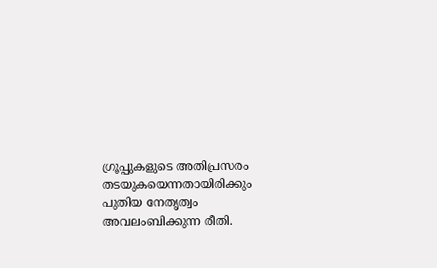ഗ്രൂപ്പുകളുടെ അതിപ്രസരം തടയുകയെന്നതായിരിക്കും പുതിയ നേതൃത്വം അവലംബിക്കുന്ന രീതി.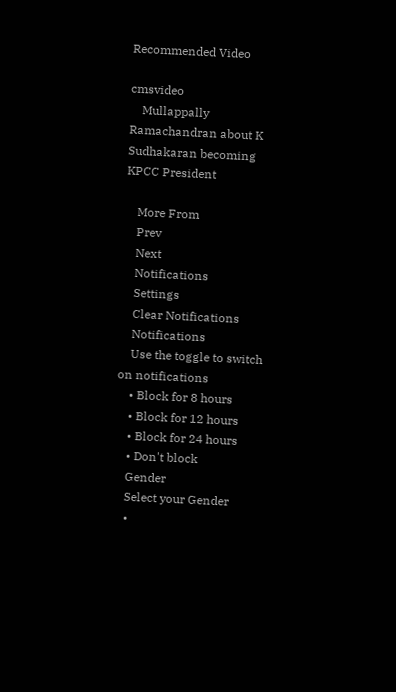Recommended Video

cmsvideo
    Mullappally Ramachandran about K Sudhakaran becoming KPCC President

    More From
    Prev
    Next
    Notifications
    Settings
    Clear Notifications
    Notifications
    Use the toggle to switch on notifications
    • Block for 8 hours
    • Block for 12 hours
    • Block for 24 hours
    • Don't block
    Gender
    Select your Gender
    •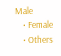Male
    • Female
    • Others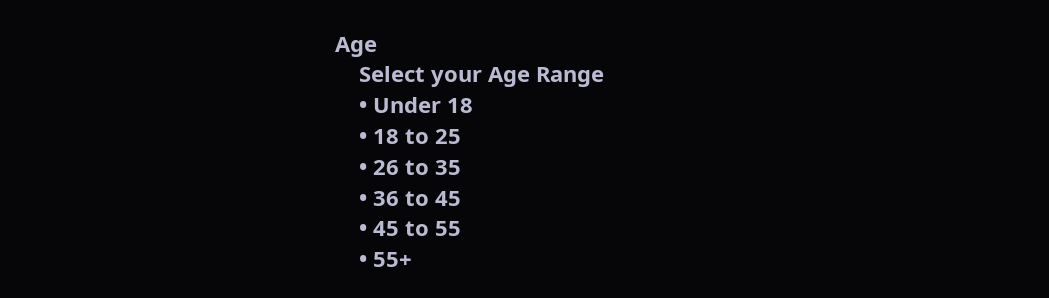Age
    Select your Age Range
    • Under 18
    • 18 to 25
    • 26 to 35
    • 36 to 45
    • 45 to 55
    • 55+